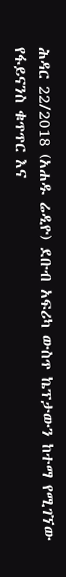ሕዳር 22/2018 (አሐዱ ሬዲዮ) ደቡብ አፍሪካ ውስጥ ኬፕታውን ከተማ የሚገኘው የፋይናንስ ቁጥጥር እና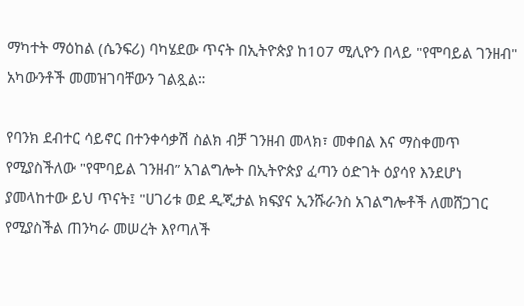ማካተት ማዕከል (ሴንፍሪ) ባካሄደው ጥናት በኢትዮጵያ ከ107 ሚሊዮን በላይ "የሞባይል ገንዘብ" አካውንቶች መመዝገባቸውን ገልጿል።

የባንክ ደብተር ሳይኖር በተንቀሳቃሽ ስልክ ብቻ ገንዘብ መላክ፣ መቀበል እና ማስቀመጥ የሚያስችለው "የሞባይል ገንዘብ” አገልግሎት በኢትዮጵያ ፈጣን ዕድገት ዕያሳየ እንደሆነ ያመላከተው ይህ ጥናት፤ "ሀገሪቱ ወደ ዲጂታል ክፍያና ኢንሹራንስ አገልግሎቶች ለመሸጋገር የሚያስችል ጠንካራ መሠረት እየጣለች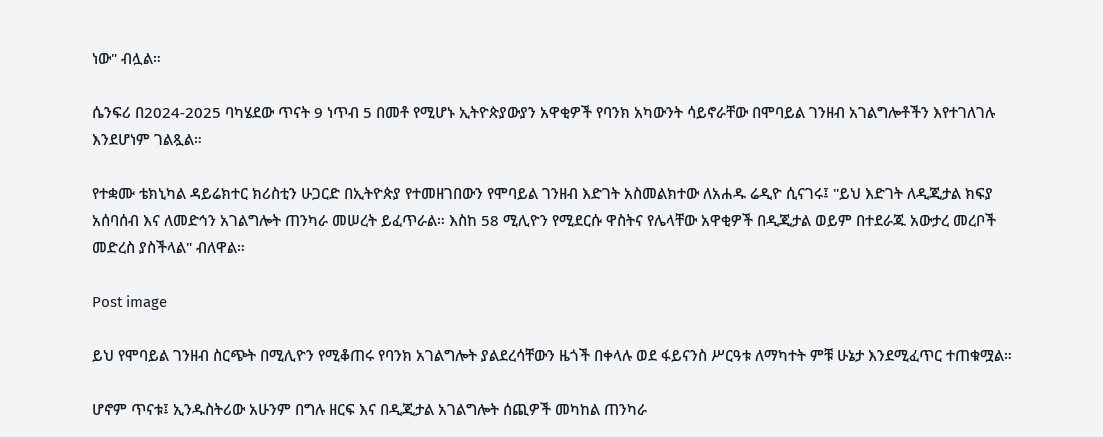ነው" ብሏል።

ሴንፍሪ በ2024-2025 ባካሄደው ጥናት 9 ነጥብ 5 በመቶ የሚሆኑ ኢትዮጵያውያን አዋቂዎች የባንክ አካውንት ሳይኖራቸው በሞባይል ገንዘብ አገልግሎቶችን እየተገለገሉ እንደሆነም ገልጿል።

የተቋሙ ቴክኒካል ዳይሬክተር ክሪስቲን ሁጋርድ በኢትዮጵያ የተመዘገበውን የሞባይል ገንዘብ እድገት አስመልክተው ለአሐዱ ሬዲዮ ሲናገሩ፤ "ይህ እድገት ለዲጂታል ክፍያ አሰባሰብ እና ለመድኅን አገልግሎት ጠንካራ መሠረት ይፈጥራል። እስከ 58 ሚሊዮን የሚደርሱ ዋስትና የሌላቸው አዋቂዎች በዲጂታል ወይም በተደራጁ አውታረ መረቦች መድረስ ያስችላል" ብለዋል።

Post image

ይህ የሞባይል ገንዘብ ስርጭት በሚሊዮን የሚቆጠሩ የባንክ አገልግሎት ያልደረሳቸውን ዜጎች በቀላሉ ወደ ፋይናንስ ሥርዓቱ ለማካተት ምቹ ሁኔታ እንደሚፈጥር ተጠቁሟል።

ሆኖም ጥናቱ፤ ኢንዱስትሪው አሁንም በግሉ ዘርፍ እና በዲጂታል አገልግሎት ሰጪዎች መካከል ጠንካራ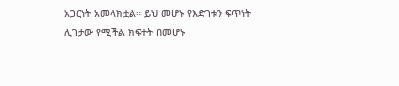አጋርነት አመላክቷል። ይህ መሆኑ የእድገቱን ፍጥነት ሊገታው የሚችል ክፍተት በመሆኑ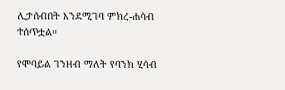ሊታሰብበት እንደሚገባ ምክረ-ሐሳብ ተሰጥቷል።

የሞባይል ገንዘብ ማለት የባንክ ሂሳብ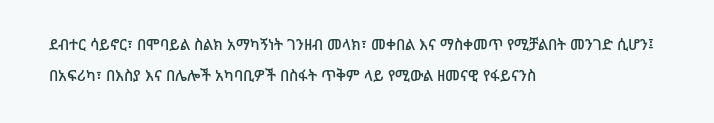ደብተር ሳይኖር፣ በሞባይል ስልክ አማካኝነት ገንዘብ መላክ፣ መቀበል እና ማስቀመጥ የሚቻልበት መንገድ ሲሆን፤ በአፍሪካ፣ በእስያ እና በሌሎች አካባቢዎች በስፋት ጥቅም ላይ የሚውል ዘመናዊ የፋይናንስ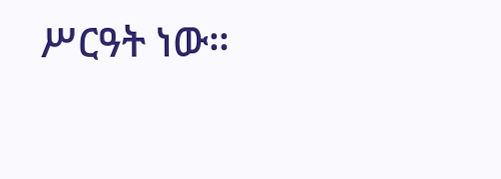ሥርዓት ነው።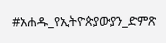#አሐዱ_የኢትዮጵያውያን_ድምጽ